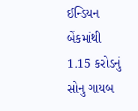ઈન્ડિયન બેંકમાંથી 1.15 કરોડનું સોનુ ગાયબ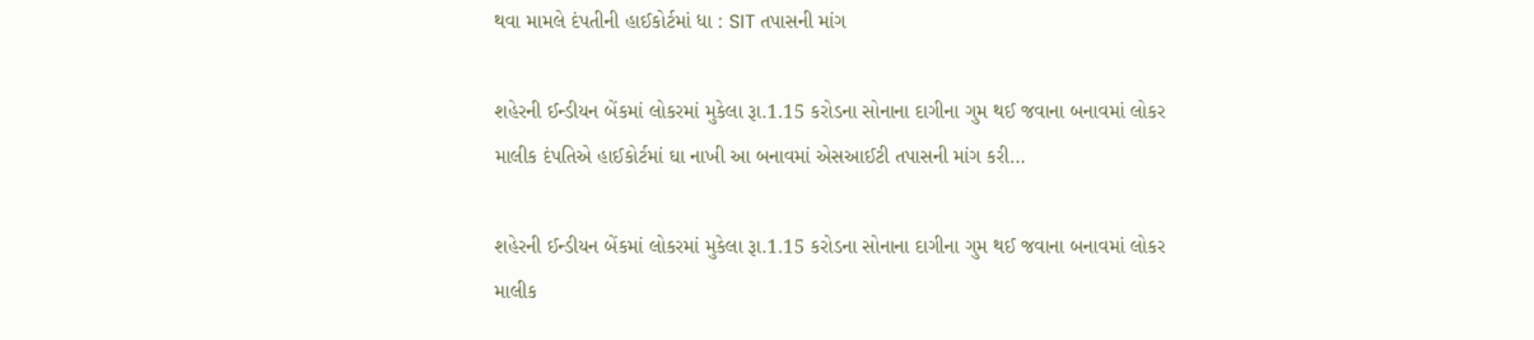થવા મામલે દંપતીની હાઈકોર્ટમાં ધા : SIT તપાસની માંગ

શહેરની ઈન્ડીયન બેંકમાં લોકરમાં મુકેલા રૂા.1.15 કરોડના સોનાના દાગીના ગુમ થઈ જવાના બનાવમાં લોકર માલીક દંપતિએ હાઈકોર્ટમાં ઘા નાખી આ બનાવમાં એસઆઈટી તપાસની માંગ કરી…

શહેરની ઈન્ડીયન બેંકમાં લોકરમાં મુકેલા રૂા.1.15 કરોડના સોનાના દાગીના ગુમ થઈ જવાના બનાવમાં લોકર માલીક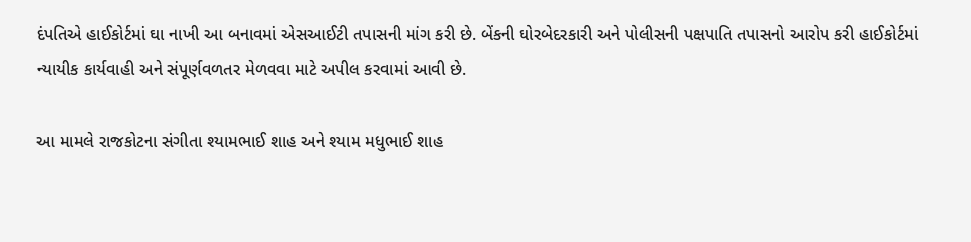દંપતિએ હાઈકોર્ટમાં ઘા નાખી આ બનાવમાં એસઆઈટી તપાસની માંગ કરી છે. બેંકની ઘોરબેદરકારી અને પોલીસની પક્ષપાતિ તપાસનો આરોપ કરી હાઈકોર્ટમાં ન્યાયીક કાર્યવાહી અને સંપૂર્ણવળતર મેળવવા માટે અપીલ કરવામાં આવી છે.

આ મામલે રાજકોટના સંગીતા શ્યામભાઈ શાહ અને શ્યામ મધુભાઈ શાહ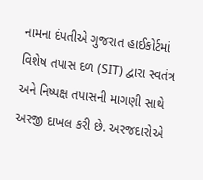નામના દંપતીએ ગુજરાત હાઈકોર્ટમાં વિશેષ તપાસ દળ (SIT) દ્વારા સ્વતંત્ર અને નિષ્પક્ષ તપાસની માગણી સાથે અરજી દાખલ કરી છે. અરજદારોએ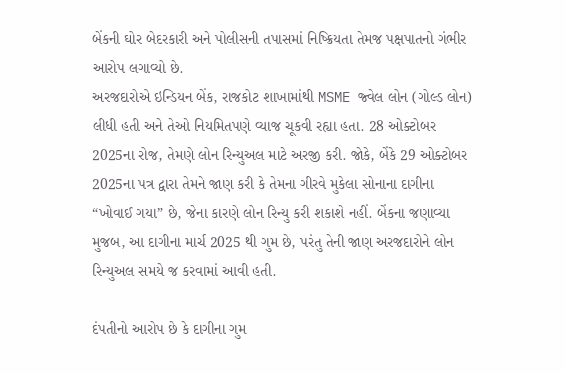બેંકની ઘોર બેદરકારી અને પોલીસની તપાસમાં નિષ્ક્રિયતા તેમજ પક્ષપાતનો ગંભીર આરોપ લગાવ્યો છે.
અરજદારોએ ઇન્ડિયન બેંક, રાજકોટ શાખામાંથી MSME જ્વેલ લોન (ગોલ્ડ લોન) લીધી હતી અને તેઓ નિયમિતપણે વ્યાજ ચૂકવી રહ્યા હતા. 28 ઓક્ટોબર 2025ના રોજ, તેમણે લોન રિન્યુઅલ માટે અરજી કરી. જોકે, બેંકે 29 ઓક્ટોબર 2025ના પત્ર દ્વારા તેમને જાણ કરી કે તેમના ગીરવે મુકેલા સોનાના દાગીના “ખોવાઈ ગયા” છે, જેના કારણે લોન રિન્યુ કરી શકાશે નહીં. બેંકના જણાવ્યા મુજબ, આ દાગીના માર્ચ 2025 થી ગુમ છે, પરંતુ તેની જાણ અરજદારોને લોન રિન્યુઅલ સમયે જ કરવામાં આવી હતી.

દંપતીનો આરોપ છે કે દાગીના ગુમ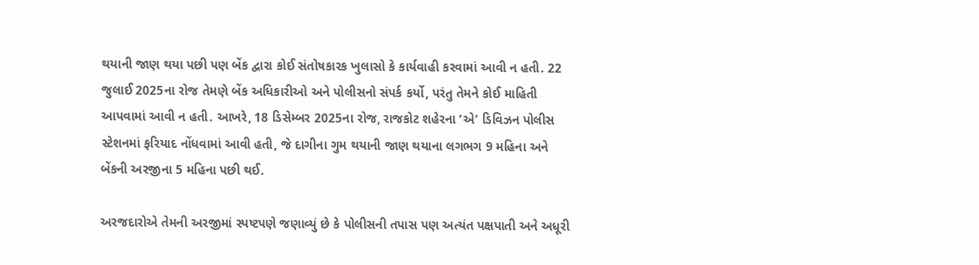થયાની જાણ થયા પછી પણ બેંક દ્વારા કોઈ સંતોષકારક ખુલાસો કે કાર્યવાહી કરવામાં આવી ન હતી. 22 જુલાઈ 2025ના રોજ તેમણે બેંક અધિકારીઓ અને પોલીસનો સંપર્ક કર્યો, પરંતુ તેમને કોઈ માહિતી આપવામાં આવી ન હતી. આખરે, 18 ડિસેમ્બર 2025ના રોજ, રાજકોટ શહેરના ’એ’ ડિવિઝન પોલીસ સ્ટેશનમાં ફરિયાદ નોંધવામાં આવી હતી, જે દાગીના ગુમ થયાની જાણ થયાના લગભગ 9 મહિના અને બેંકની અરજીના 5 મહિના પછી થઈ.

અરજદારોએ તેમની અરજીમાં સ્પષ્ટપણે જણાવ્યું છે કે પોલીસની તપાસ પણ અત્યંત પક્ષપાતી અને અધૂરી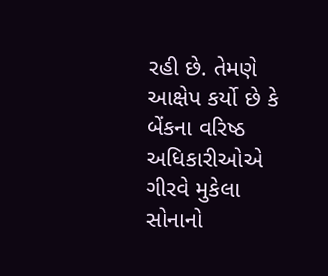રહી છે. તેમણે આક્ષેપ કર્યો છે કે બેંકના વરિષ્ઠ અધિકારીઓએ ગીરવે મુકેલા સોનાનો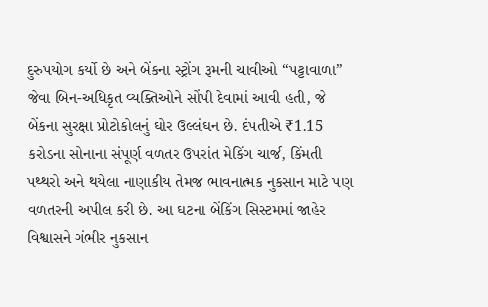દુરુપયોગ કર્યો છે અને બેંકના સ્ટ્રોંગ રૂમની ચાવીઓ “પટ્ટાવાળા” જેવા બિન-અધિકૃત વ્યક્તિઓને સોંપી દેવામાં આવી હતી, જે બેંકના સુરક્ષા પ્રોટોકોલનું ઘોર ઉલ્લંઘન છે. દંપતીએ ₹1.15 કરોડના સોનાના સંપૂર્ણ વળતર ઉપરાંત મેકિંગ ચાર્જ, કિંમતી પથ્થરો અને થયેલા નાણાકીય તેમજ ભાવનાત્મક નુકસાન માટે પણ વળતરની અપીલ કરી છે. આ ઘટના બેંકિંગ સિસ્ટમમાં જાહેર વિશ્વાસને ગંભીર નુકસાન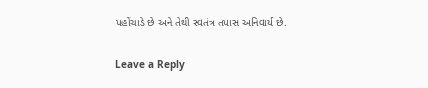પહોંચાડે છે અને તેથી સ્વતંત્ર તપાસ અનિવાર્ય છે.

Leave a Reply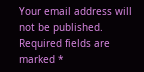Your email address will not be published. Required fields are marked *